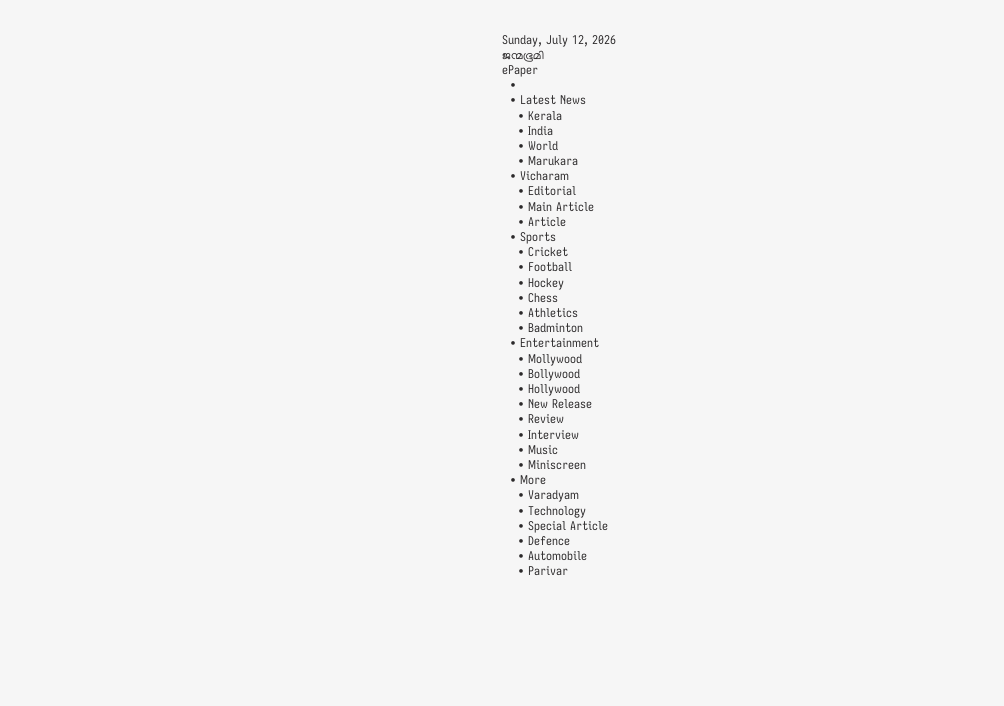Sunday, July 12, 2026
ജന്മഭൂമി
ePaper
  •
  • Latest News
    • Kerala
    • India
    • World
    • Marukara
  • Vicharam
    • Editorial
    • Main Article
    • Article
  • Sports
    • Cricket
    • Football
    • Hockey
    • Chess
    • Athletics
    • Badminton
  • Entertainment
    • Mollywood
    • Bollywood
    • Hollywood
    • New Release
    • Review
    • Interview
    • Music
    • Miniscreen
  • More
    • Varadyam
    • Technology
    • Special Article
    • Defence
    • Automobile
    • Parivar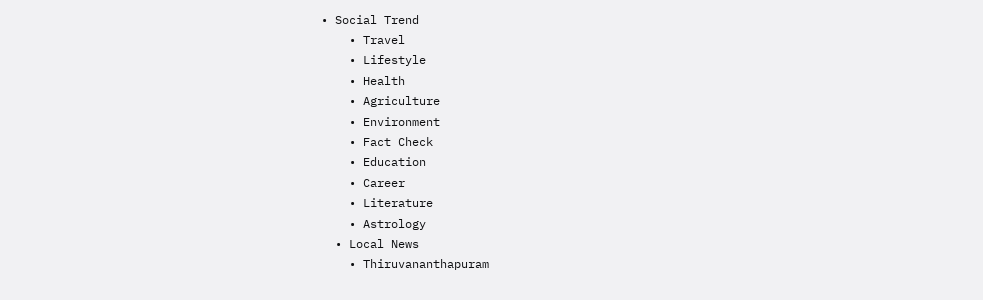• Social Trend
    • Travel
    • Lifestyle
    • Health
    • Agriculture
    • Environment
    • Fact Check
    • Education
    • Career
    • Literature
    • Astrology
  • Local News
    • Thiruvananthapuram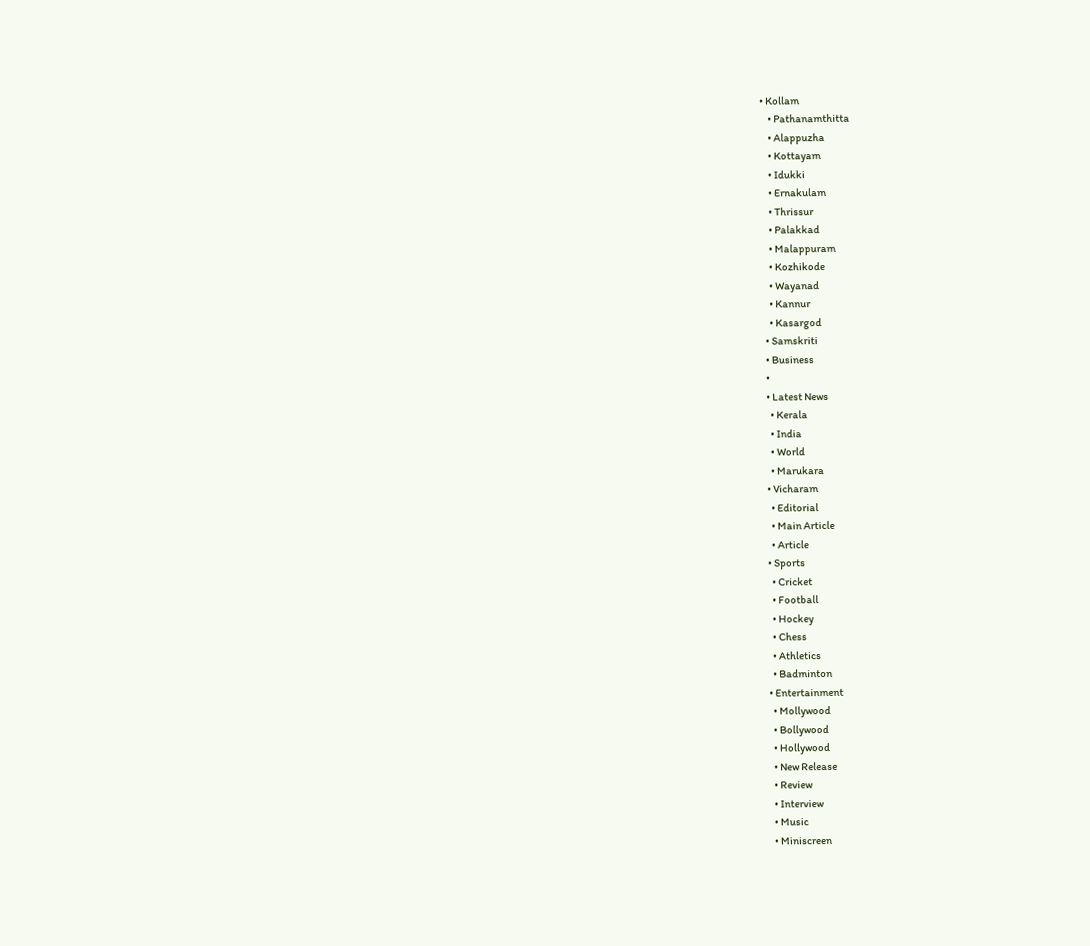• Kollam
    • Pathanamthitta
    • Alappuzha
    • Kottayam
    • Idukki
    • Ernakulam
    • Thrissur
    • Palakkad
    • Malappuram
    • Kozhikode
    • Wayanad
    • Kannur
    • Kasargod
  • Samskriti
  • Business
  •
  • Latest News
    • Kerala
    • India
    • World
    • Marukara
  • Vicharam
    • Editorial
    • Main Article
    • Article
  • Sports
    • Cricket
    • Football
    • Hockey
    • Chess
    • Athletics
    • Badminton
  • Entertainment
    • Mollywood
    • Bollywood
    • Hollywood
    • New Release
    • Review
    • Interview
    • Music
    • Miniscreen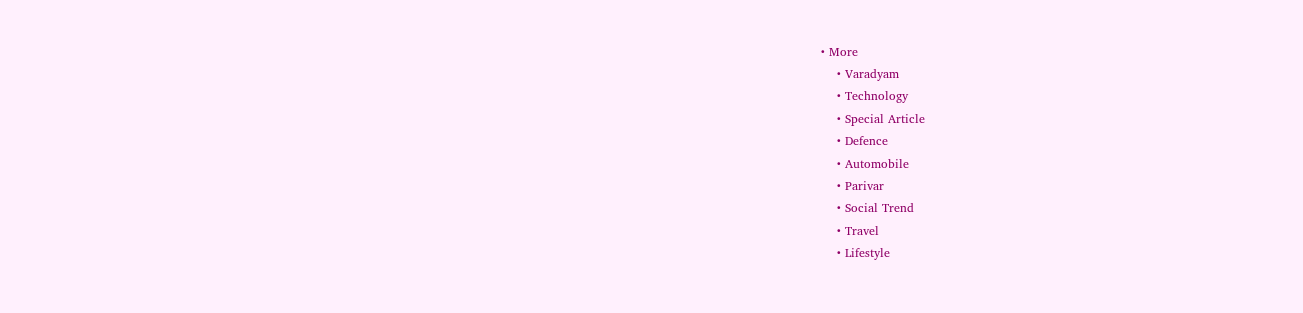• More
    • Varadyam
    • Technology
    • Special Article
    • Defence
    • Automobile
    • Parivar
    • Social Trend
    • Travel
    • Lifestyle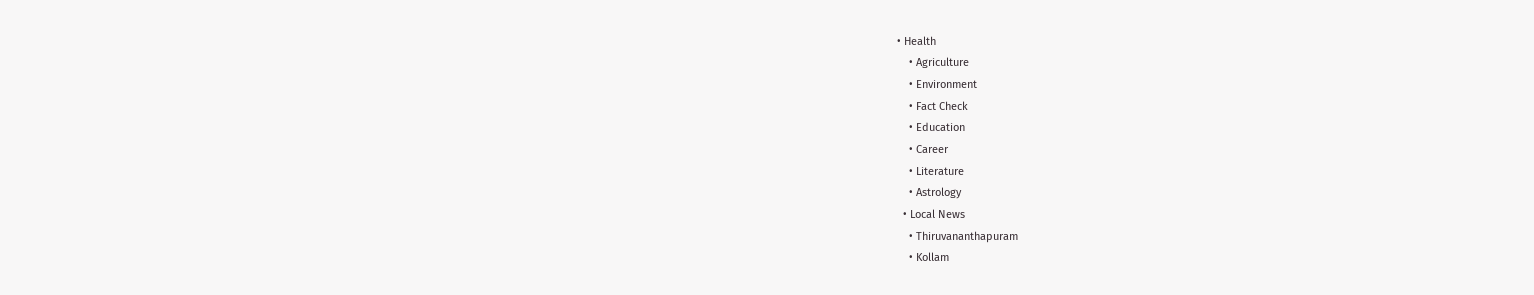• Health
    • Agriculture
    • Environment
    • Fact Check
    • Education
    • Career
    • Literature
    • Astrology
  • Local News
    • Thiruvananthapuram
    • Kollam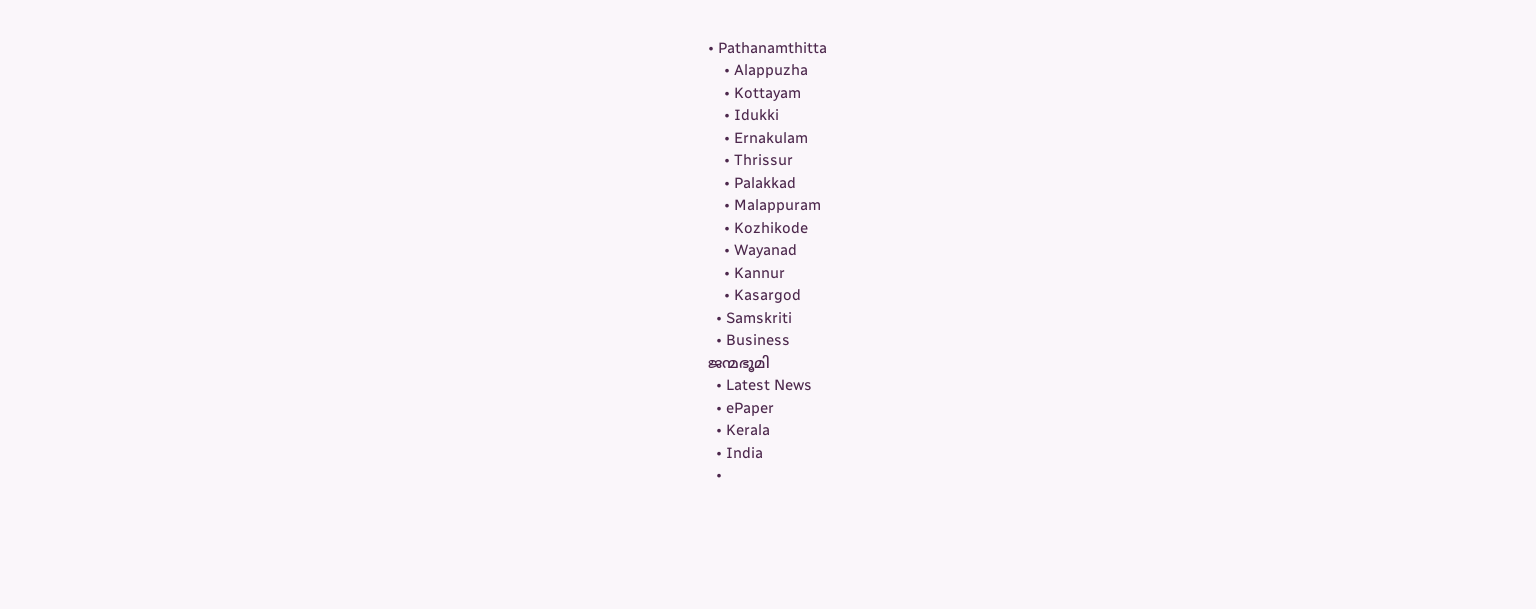• Pathanamthitta
    • Alappuzha
    • Kottayam
    • Idukki
    • Ernakulam
    • Thrissur
    • Palakkad
    • Malappuram
    • Kozhikode
    • Wayanad
    • Kannur
    • Kasargod
  • Samskriti
  • Business
ജന്മഭൂമി
  • Latest News
  • ePaper
  • Kerala
  • India
  •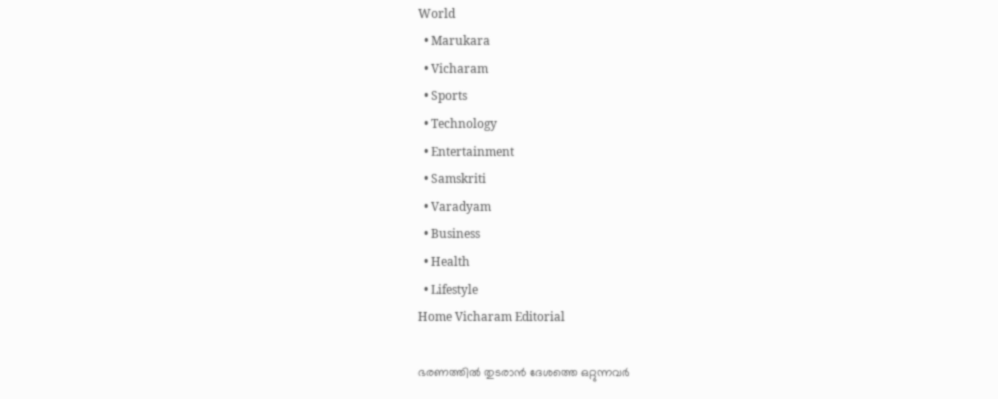World
  • Marukara
  • Vicharam
  • Sports
  • Technology
  • Entertainment
  • Samskriti
  • Varadyam
  • Business
  • Health
  • Lifestyle
Home Vicharam Editorial

ഭരണത്തില്‍ തുടരാന്‍ ദേശത്തെ ഒറ്റുന്നവര്‍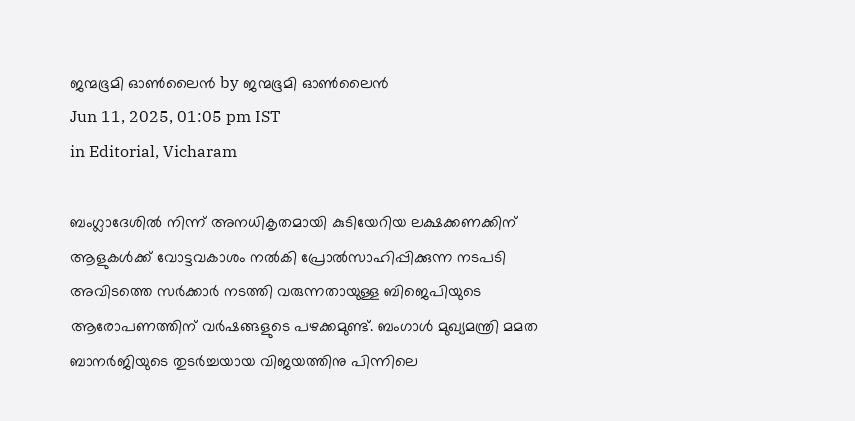ജന്മഭൂമി ഓണ്‍ലൈന്‍ by ജന്മഭൂമി ഓണ്‍ലൈന്‍
Jun 11, 2025, 01:05 pm IST
in Editorial, Vicharam

ബംഗ്ലാദേശില്‍ നിന്ന് അനധികൃതമായി കുടിയേറിയ ലക്ഷക്കണക്കിന് ആളുകള്‍ക്ക് വോട്ടവകാശം നല്‍കി പ്രോല്‍സാഹിപ്പിക്കുന്ന നടപടി അവിടത്തെ സര്‍ക്കാര്‍ നടത്തി വരുന്നതായുള്ള ബിജെപിയുടെ ആരോപണത്തിന് വര്‍ഷങ്ങളുടെ പഴക്കമുണ്ട്. ബംഗാള്‍ മുഖ്യമന്ത്രി മമത ബാനര്‍ജിയുടെ തുടര്‍ച്ചയായ വിജയത്തിനു പിന്നിലെ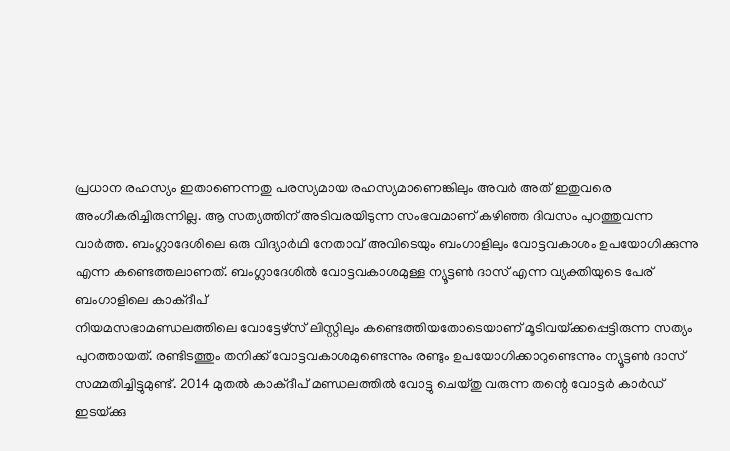പ്രധാന രഹസ്യം ഇതാണെന്നതു പരസ്യമായ രഹസ്യമാണെങ്കിലും അവര്‍ അത് ഇതുവരെ അംഗീകരിച്ചിരുന്നില്ല. ആ സത്യത്തിന് അടിവരയിടുന്ന സംഭവമാണ് കഴിഞ്ഞ ദിവസം പുറത്തുവന്ന വാര്‍ത്ത. ബംഗ്ലാദേശിലെ ഒരു വിദ്യാര്‍ഥി നേതാവ് അവിടെയും ബംഗാളിലും വോട്ടവകാശം ഉപയോഗിക്കുന്നു എന്ന കണ്ടെത്തലാണത്. ബംഗ്ലാദേശില്‍ വോട്ടവകാശമുള്ള ന്യൂട്ടണ്‍ ദാസ് എന്ന വ്യക്തിയുടെ പേര് ബംഗാളിലെ കാക്ദീപ്
നിയമസഭാമണ്ഡലത്തിലെ വോട്ടേഴ്സ് ലിസ്റ്റിലും കണ്ടെത്തിയതോടെയാണ് മൂടിവയ്‌ക്കപ്പെട്ടിരുന്ന സത്യം പുറത്തായത്. രണ്ടിടത്തും തനിക്ക് വോട്ടവകാശമുണ്ടെന്നും രണ്ടും ഉപയോഗിക്കാറുണ്ടെന്നും ന്യൂട്ടണ്‍ ദാസ് സമ്മതിച്ചിട്ടുമുണ്ട്. 2014 മുതല്‍ കാക്ദീപ് മണ്ഡലത്തില്‍ വോട്ടു ചെയ്തു വരുന്ന തന്റെ വോട്ടര്‍ കാര്‍ഡ് ഇടയ്‌ക്കു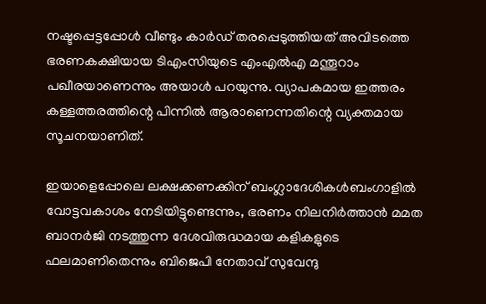നഷ്ടപ്പെട്ടപ്പോള്‍ വീണ്ടും കാര്‍ഡ് തരപ്പെടുത്തിയത് അവിടത്തെ ഭരണകക്ഷിയായ ടിഎംസിയുടെ എംഎല്‍എ മന്തൂറാം പഖീരയാണെന്നും അയാള്‍ പറയുന്നു. വ്യാപകമായ ഇത്തരം കള്ളത്തരത്തിന്റെ പിന്നില്‍ ആരാണെന്നതിന്റെ വ്യക്തമായ സൂചനയാണിത്.

ഇയാളെപ്പോലെ ലക്ഷക്കണക്കിന് ബംഗ്ലാദേശികള്‍ബംഗാളില്‍ വോട്ടവകാശം നേടിയിട്ടുണ്ടെന്നും, ഭരണം നിലനിര്‍ത്താന്‍ മമത ബാനര്‍ജി നടത്തുന്ന ദേശവിരുദ്ധമായ കളികളുടെ ഫലമാണിതെന്നും ബിജെപി നേതാവ് സുവേന്ദു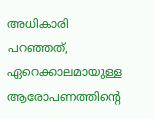അധികാരി പറഞ്ഞത്, ഏറെക്കാലമായുള്ള ആരോപണത്തിന്റെ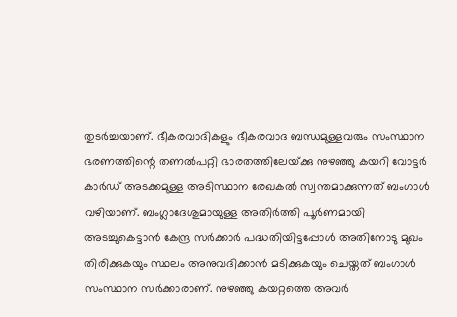തുടര്‍ച്ചയാണ്. ഭീകരവാദികളും ഭീകരവാദ ബന്ധമുള്ളവരും സംസ്ഥാന ഭരണത്തിന്റെ തണല്‍പറ്റി ഭാരതത്തിലേയ്‌ക്കു നുഴഞ്ഞു കയറി വോട്ടര്‍ കാര്‍ഡ് അടക്കമുള്ള അടിസ്ഥാന രേഖകല്‍ സ്വന്തമാക്കുന്നത് ബംഗാള്‍ വഴിയാണ്. ബംഗ്ലാദേശുമായുള്ള അതിര്‍ത്തി പൂര്‍ണമായി അടച്ചുകെട്ടാന്‍ കേന്ദ്ര സര്‍ക്കാര്‍ പദ്ധതിയിട്ടപ്പോള്‍ അതിനോടു മുഖം തിരിക്കുകയും സ്ഥലം അനുവദിക്കാന്‍ മടിക്കുകയും ചെയ്തത് ബംഗാള്‍ സംസ്ഥാന സര്‍ക്കാരാണ്. നുഴഞ്ഞു കയറ്റത്തെ അവര്‍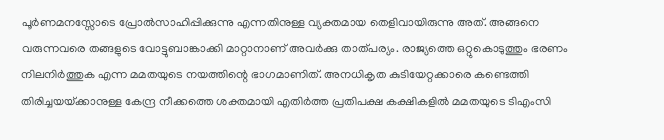പൂര്‍ണമനസ്സോടെ പ്രോല്‍സാഹിപ്പിക്കുന്നു എന്നതിനുള്ള വ്യക്തമായ തെളിവായിരുന്നു അത്. അങ്ങനെ വരുന്നവരെ തങ്ങളുടെ വോട്ടുബാങ്കാക്കി മാറ്റാനാണ് അവര്‍ക്കു താത്പര്യം. രാജ്യത്തെ ഒറ്റുകൊടുത്തും ഭരണം നിലനിര്‍ത്തുക എന്ന മമതയുടെ നയത്തിന്റെ ഭാഗമാണിത്. അനധികൃത കുടിയേറ്റക്കാരെ കണ്ടെത്തി തിരിച്ചയയ്‌ക്കാനുള്ള കേന്ദ്ര നീക്കത്തെ ശക്തമായി എതിര്‍ത്ത പ്രതിപക്ഷ കക്ഷികളില്‍ മമതയുടെ ടിഎംസി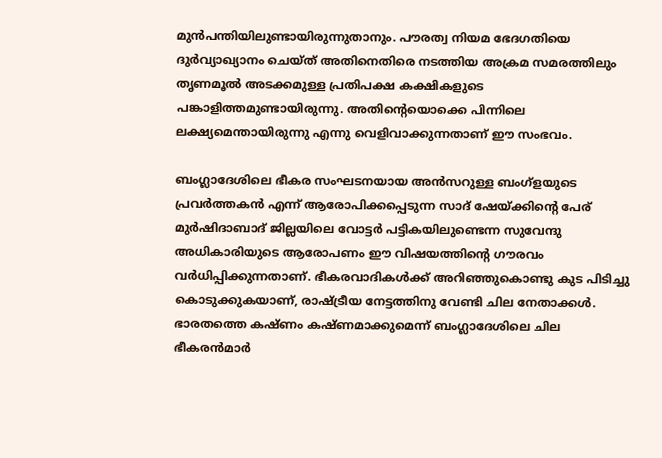മുന്‍പന്തിയിലുണ്ടായിരുന്നുതാനും. പൗരത്വ നിയമ ഭേദഗതിയെ ദുര്‍വ്യാഖ്യാനം ചെയ്ത് അതിനെതിരെ നടത്തിയ അക്രമ സമരത്തിലും തൃണമൂല്‍ അടക്കമുള്ള പ്രതിപക്ഷ കക്ഷികളുടെ പങ്കാളിത്തമുണ്ടായിരുന്നു. അതിന്റെയൊക്കെ പിന്നിലെ ലക്ഷ്യമെന്തായിരുന്നു എന്നു വെളിവാക്കുന്നതാണ് ഈ സംഭവം.

ബംഗ്ലാദേശിലെ ഭീകര സംഘടനയായ അന്‍സറുള്ള ബംഗ്ളയുടെ പ്രവര്‍ത്തകന്‍ എന്ന് ആരോപിക്കപ്പെടുന്ന സാദ് ഷേയ്‌ക്കിന്റെ പേര് മുര്‍ഷിദാബാദ് ജില്ലയിലെ വോട്ടര്‍ പട്ടികയിലുണ്ടെന്ന സുവേന്ദു അധികാരിയുടെ ആരോപണം ഈ വിഷയത്തിന്റെ ഗൗരവം വര്‍ധിപ്പിക്കുന്നതാണ്. ഭീകരവാദികള്‍ക്ക് അറിഞ്ഞുകൊണ്ടു കുട പിടിച്ചു കൊടുക്കുകയാണ്, രാഷ്‌ട്രീയ നേട്ടത്തിനു വേണ്ടി ചില നേതാക്കള്‍. ഭാരതത്തെ കഷ്ണം കഷ്ണമാക്കുമെന്ന് ബംഗ്ലാദേശിലെ ചില ഭീകരന്‍മാര്‍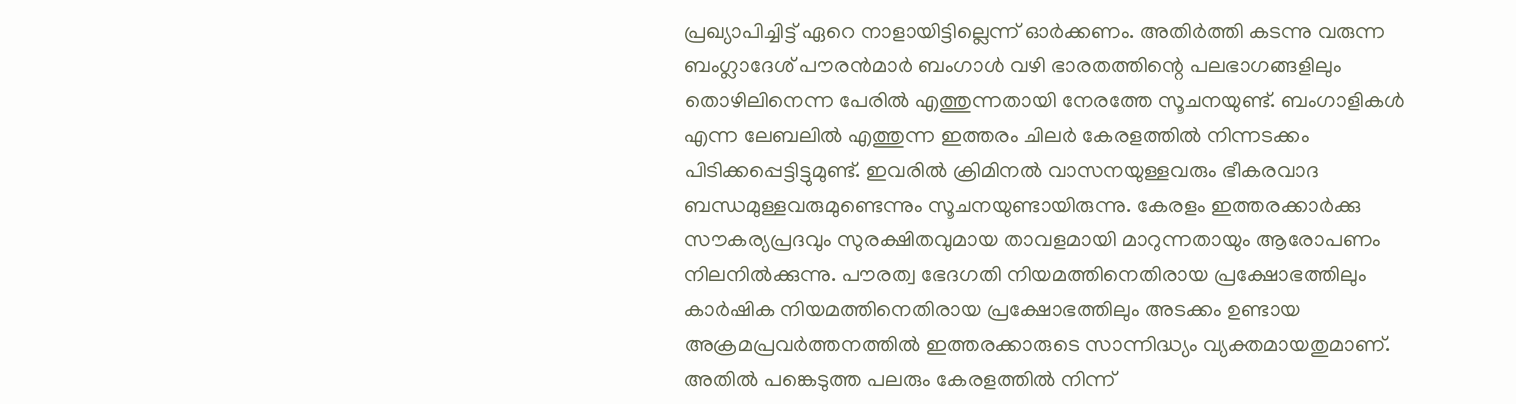പ്രഖ്യാപിച്ചിട്ട് ഏറെ നാളായിട്ടില്ലെന്ന് ഓര്‍ക്കണം. അതിര്‍ത്തി കടന്നു വരുന്ന ബംഗ്ലാദേശ് പൗരന്‍മാര്‍ ബംഗാള്‍ വഴി ഭാരതത്തിന്റെ പലഭാഗങ്ങളിലും തൊഴിലിനെന്ന പേരില്‍ എത്തുന്നതായി നേരത്തേ സൂചനയുണ്ട്. ബംഗാളികള്‍ എന്ന ലേബലില്‍ എത്തുന്ന ഇത്തരം ചിലര്‍ കേരളത്തില്‍ നിന്നടക്കം പിടിക്കപ്പെട്ടിട്ടുമുണ്ട്. ഇവരില്‍ ക്രിമിനല്‍ വാസനയുള്ളവരും ഭീകരവാദ ബന്ധമുള്ളവരുമുണ്ടെന്നും സൂചനയുണ്ടായിരുന്നു. കേരളം ഇത്തരക്കാര്‍ക്കു സൗകര്യപ്രദവും സുരക്ഷിതവുമായ താവളമായി മാറുന്നതായും ആരോപണം നിലനില്‍ക്കുന്നു. പൗരത്വ ഭേദഗതി നിയമത്തിനെതിരായ പ്രക്ഷോഭത്തിലും കാര്‍ഷിക നിയമത്തിനെതിരായ പ്രക്ഷോഭത്തിലും അടക്കം ഉണ്ടായ അക്രമപ്രവര്‍ത്തനത്തില്‍ ഇത്തരക്കാരുടെ സാന്നിദ്ധ്യം വ്യക്തമായതുമാണ്. അതില്‍ പങ്കെടുത്ത പലരും കേരളത്തില്‍ നിന്ന്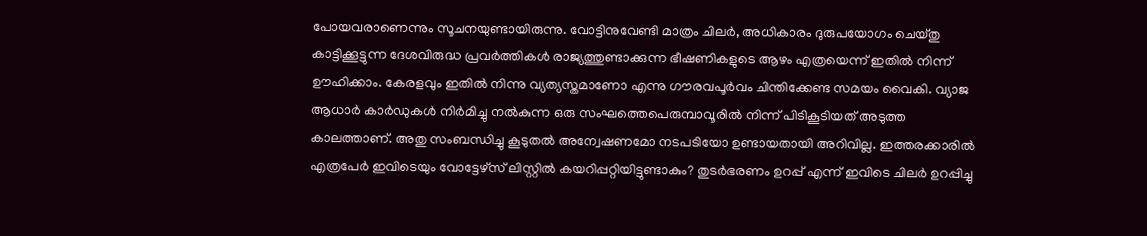പോയവരാണെന്നും സൂചനയുണ്ടായിരുന്നു. വോട്ടിനുവേണ്ടി മാത്രം ചിലര്‍, അധികാരം ദുരുപയോഗം ചെയ്തു കാട്ടിക്കൂട്ടുന്ന ദേശവിരുദ്ധ പ്രവര്‍ത്തികള്‍ രാജ്യത്തുണ്ടാക്കുന്ന ഭീഷണികളുടെ ആഴം എത്രയെന്ന് ഇതില്‍ നിന്ന് ഊഹിക്കാം. കേരളവും ഇതില്‍ നിന്നു വ്യത്യസ്തമാണോ എന്നു ഗൗരവപൂര്‍വം ചിന്തിക്കേണ്ട സമയം വൈകി. വ്യാജ ആധാര്‍ കാര്‍ഡുകള്‍ നിര്‍മിച്ചു നല്‍കുന്ന ഒരു സംഘത്തെപെരുമ്പാവൂരില്‍ നിന്ന് പിടികൂടിയത് അടുത്ത കാലത്താണ്. അതു സംബന്ധിച്ചു കൂടുതല്‍ അന്വേഷണമോ നടപടിയോ ഉണ്ടായതായി അറിവില്ല. ഇത്തരക്കാരില്‍ എത്രപേര്‍ ഇവിടെയും വോട്ടേഴ്സ് ലിസ്റ്റില്‍ കയറിപ്പറ്റിയിട്ടുണ്ടാകും? തുടര്‍ഭരണം ഉറപ്പ് എന്ന് ഇവിടെ ചിലര്‍ ഉറപ്പിച്ചു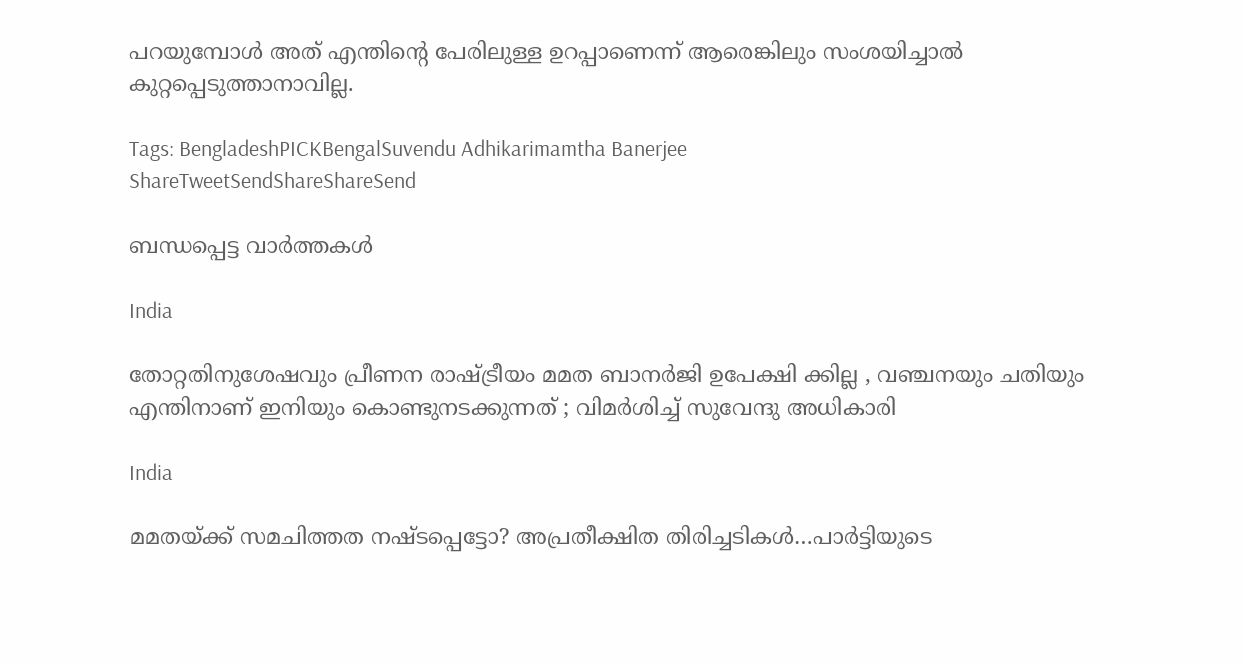പറയുമ്പോള്‍ അത് എന്തിന്റെ പേരിലുള്ള ഉറപ്പാണെന്ന് ആരെങ്കിലും സംശയിച്ചാല്‍ കുറ്റപ്പെടുത്താനാവില്ല.

Tags: BengladeshPICKBengalSuvendu Adhikarimamtha Banerjee
ShareTweetSendShareShareSend

ബന്ധപ്പെട്ട വാര്‍ത്തകള്‍

India

തോറ്റതിനുശേഷവും പ്രീണന രാഷ്‌ട്രീയം മമത ബാനർജി ഉപേക്ഷി ക്കില്ല , വഞ്ചനയും ചതിയും എന്തിനാണ് ഇനിയും കൊണ്ടുനടക്കുന്നത് ; വിമർശിച്ച് സുവേന്ദു അധികാരി

India

മമതയ്‌ക്ക് സമചിത്തത നഷ്ടപ്പെട്ടോ? അപ്രതീക്ഷിത തിരിച്ചടികള്‍…പാര്‍ട്ടിയുടെ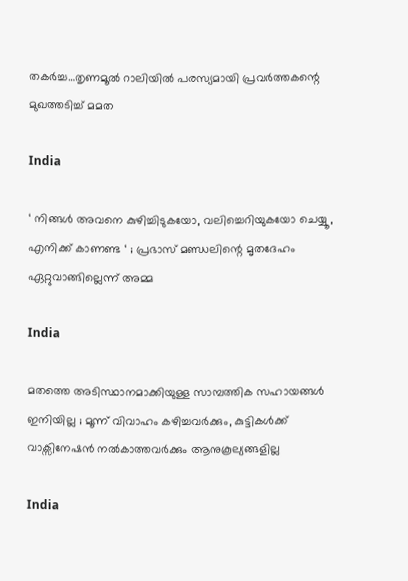തകര്‍ച്ച…തൃണമൂല്‍ റാലിയില്‍ പരസ്യമായി പ്രവര്‍ത്തകന്റെ മുഖത്തടിച്ച് മമത

India

‘ നിങ്ങൾ അവനെ കുഴിച്ചിടുകയോ, വലിച്ചെറിയുകയോ ചെയ്യൂ , എനിക്ക് കാണണ്ട ‘ ; പ്രഭാസ് മണ്ഡലിന്റെ മൃതദേഹം ഏറ്റുവാങ്ങില്ലെന്ന് അമ്മ

India

മതത്തെ അടിസ്ഥാനമാക്കിയുള്ള സാമ്പത്തിക സഹായങ്ങൾ ഇനിയില്ല ; മൂന്ന് വിവാഹം കഴിച്ചവർക്കും, കുട്ടികൾക്ക് വാക്സിനേഷൻ നൽകാത്തവർക്കും ആനുകൂല്യങ്ങളില്ല

India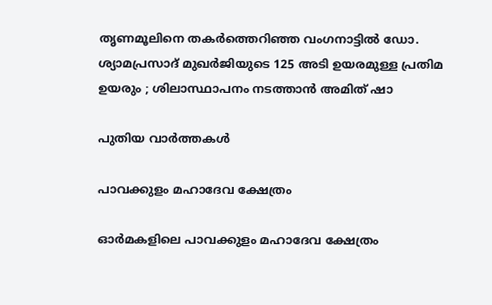തൃണമൂലിനെ തകർത്തെറിഞ്ഞ വംഗനാട്ടിൽ ഡോ. ശ്യാമപ്രസാദ് മുഖർജിയുടെ 125 അടി ഉയരമുള്ള പ്രതിമ ഉയരും ; ശിലാസ്ഥാപനം നടത്താൻ അമിത് ഷാ

പുതിയ വാര്‍ത്തകള്‍

പാവക്കുളം മഹാദേവ ക്ഷേത്രം

ഓര്‍മകളിലെ പാവക്കുളം മഹാദേവ ക്ഷേത്രം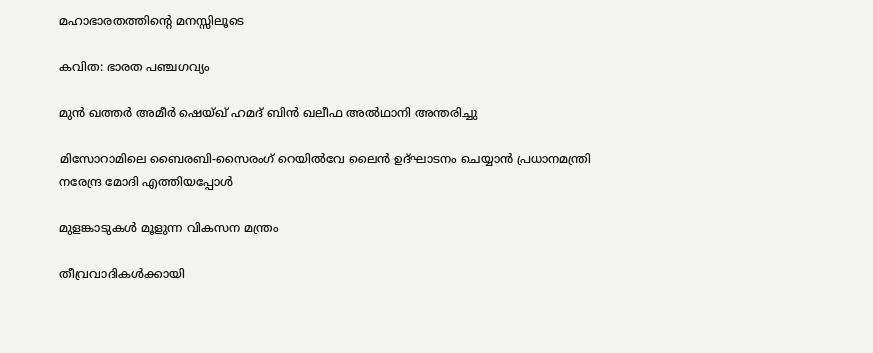മഹാഭാരതത്തിന്റെ മനസ്സിലൂടെ

കവിത: ഭാരത പഞ്ചഗവ്യം

മുൻ ഖത്തർ അമീർ ഷെയ്ഖ് ഹമദ് ബിൻ ഖലീഫ അൽഥാനി അന്തരിച്ചു

മിസോറാമിലെ ബൈരബി-സൈരംഗ് റെയില്‍വേ ലൈന്‍ ഉദ്ഘാടനം ചെയ്യാന്‍ പ്രധാനമന്ത്രി നരേന്ദ്ര മോദി എത്തിയപ്പോള്‍

മുളങ്കാടുകള്‍ മൂളുന്ന വികസന മന്ത്രം

തീവ്രവാദികൾക്കായി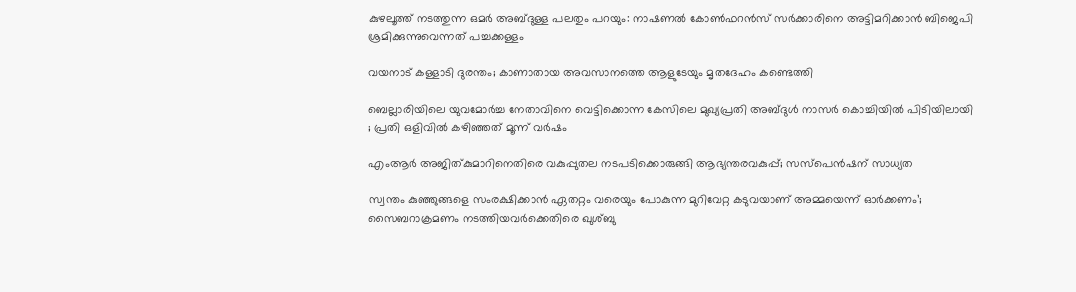കുഴലൂത്ത് നടത്തുന്ന ഒമർ അബ്ദുള്ള പലതും പറയും: നാഷണൽ കോൺഫറൻസ് സർക്കാരിനെ അട്ടിമറിക്കാൻ ബിജെപി ശ്രമിക്കുന്നുവെന്നത് പച്ചക്കള്ളം

വയനാട് കള്ളാടി ദുരന്തം; കാണാതായ അവസാനത്തെ ആളുടേയും മൃതദേഹം കണ്ടെത്തി

ബെല്ലാരിയിലെ യുവമോർച്ച നേതാവിനെ വെട്ടിക്കൊന്ന കേസിലെ മുഖ്യപ്രതി അബ്ദുൾ നാസർ കൊച്ചിയിൽ പിടിയിലായി ; പ്രതി ഒളിവിൽ കഴിഞ്ഞത് മൂന്ന് വർഷം

എംആര്‍ അജിത്കുമാറിനെതിരെ വകുപ്പുതല നടപടിക്കൊരുങ്ങി ആഭ്യന്തരവകുപ്പ്; സസ്‌പെൻഷന് സാധ്യത

സ്വന്തം കുഞ്ഞുങ്ങളെ സംരക്ഷിക്കാൻ ഏതറ്റം വരെയും പോകുന്ന മുറിവേറ്റ കടുവയാണ് അമ്മയെന്ന് ഓർക്കണം’; സൈബറാക്രമണം നടത്തിയവർക്കെതിരെ ഖുശ്ബു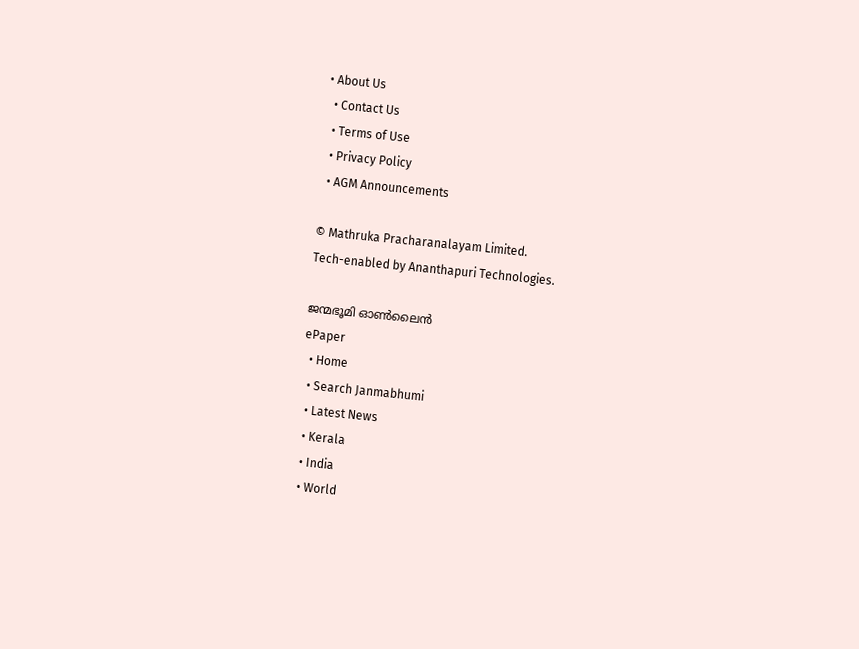• About Us
  • Contact Us
  • Terms of Use
  • Privacy Policy
  • AGM Announcements

© Mathruka Pracharanalayam Limited.
Tech-enabled by Ananthapuri Technologies.

ജന്മഭൂമി ഓണ്‍ലൈന്‍
ePaper
  • Home
  • Search Janmabhumi
  • Latest News
  • Kerala
  • India
  • World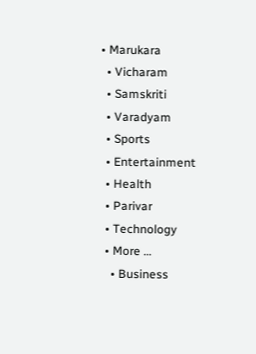• Marukara
  • Vicharam
  • Samskriti
  • Varadyam
  • Sports
  • Entertainment
  • Health
  • Parivar
  • Technology
  • More …
    • Business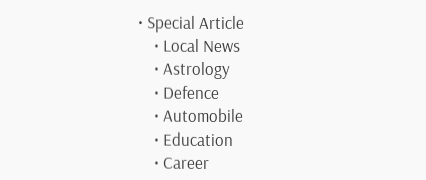• Special Article
    • Local News
    • Astrology
    • Defence
    • Automobile
    • Education
    • Career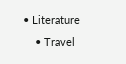• Literature
    • Travel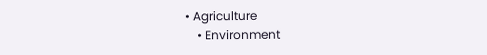• Agriculture
    • Environment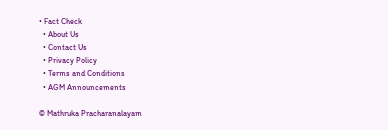• Fact Check
  • About Us
  • Contact Us
  • Privacy Policy
  • Terms and Conditions
  • AGM Announcements

© Mathruka Pracharanalayam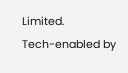Limited.
Tech-enabled by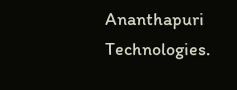Ananthapuri Technologies.